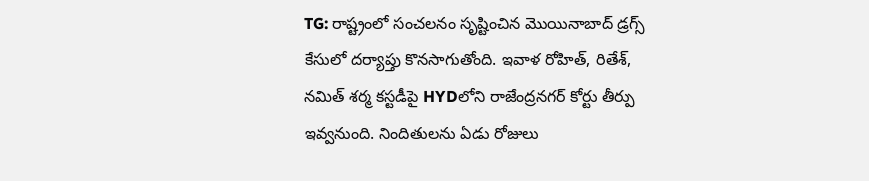TG: రాష్ట్రంలో సంచలనం సృష్టించిన మొయినాబాద్ డ్రగ్స్ కేసులో దర్యాప్తు కొనసాగుతోంది. ఇవాళ రోహిత్, రితేశ్, నమిత్ శర్మ కస్టడీపై HYDలోని రాజేంద్రనగర్ కోర్టు తీర్పు ఇవ్వనుంది. నిందితులను ఏడు రోజులు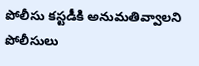పోలీసు కస్టడీకి అనుమతివ్వాలని పోలీసులు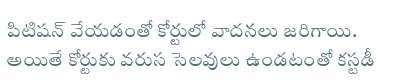పిటిషన్ వేయడంతో కోర్టులో వాదనలు జరిగాయి. అయితే కోర్టుకు వరుస సెలవులు ఉండటంతో కస్టడీ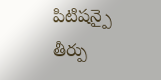పిటిషన్పై తీర్పు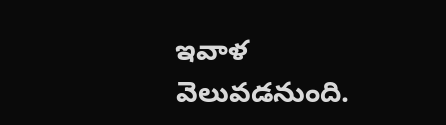ఇవాళ వెలువడనుంది.